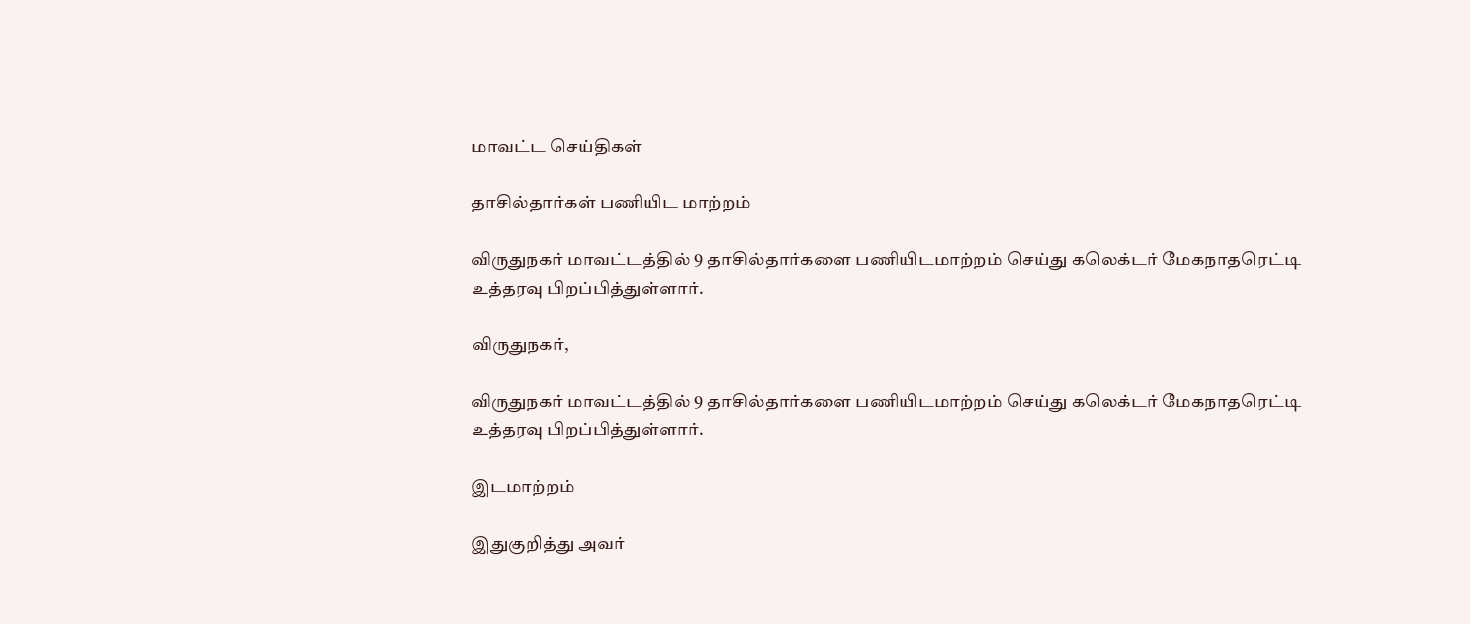மாவட்ட செய்திகள்

தாசில்தார்கள் பணியிட மாற்றம்

விருதுநகர் மாவட்டத்தில் 9 தாசில்தார்களை பணியிடமாற்றம் செய்து கலெக்டர் மேகநாதரெட்டி உத்தரவு பிறப்பித்துள்ளார்.

விருதுநகர்,

விருதுநகர் மாவட்டத்தில் 9 தாசில்தார்களை பணியிடமாற்றம் செய்து கலெக்டர் மேகநாதரெட்டி உத்தரவு பிறப்பித்துள்ளார்.

இடமாற்றம்

இதுகுறித்து அவர்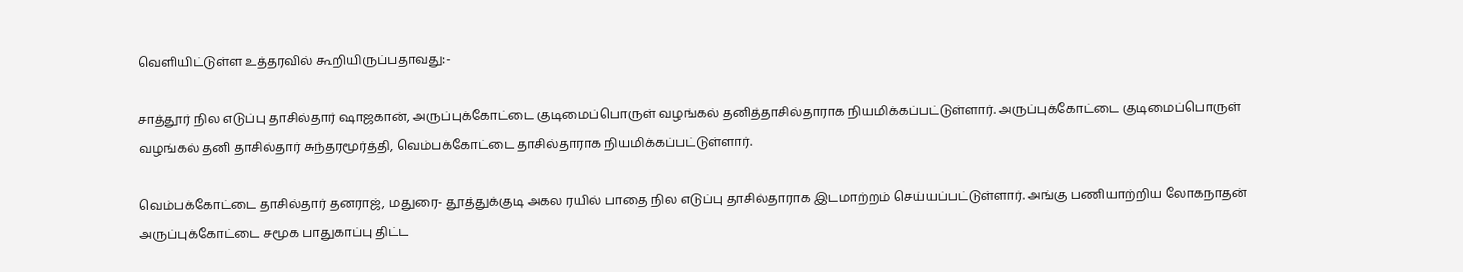வெளியிட்டுள்ள உத்தரவில் கூறியிருப்பதாவது:-

சாத்தூர் நில எடுப்பு தாசில்தார் ஷாஜகான், அருப்புக்கோட்டை குடிமைப்பொருள் வழங்கல் தனித்தாசில்தாராக நியமிக்கப்பட்டுள்ளார். அருப்புக்கோட்டை குடிமைப்பொருள் வழங்கல் தனி தாசில்தார் சுந்தரமூர்த்தி, வெம்பக்கோட்டை தாசில்தாராக நியமிக்கப்பட்டுள்ளார்.

வெம்பக்கோட்டை தாசில்தார் தனராஜ், மதுரை- தூத்துக்குடி அகல ரயில் பாதை நில எடுப்பு தாசில்தாராக இடமாற்றம் செய்யப்பட்டுள்ளார். அங்கு பணியாற்றிய லோகநாதன் அருப்புக்கோட்டை சமூக பாதுகாப்பு திட்ட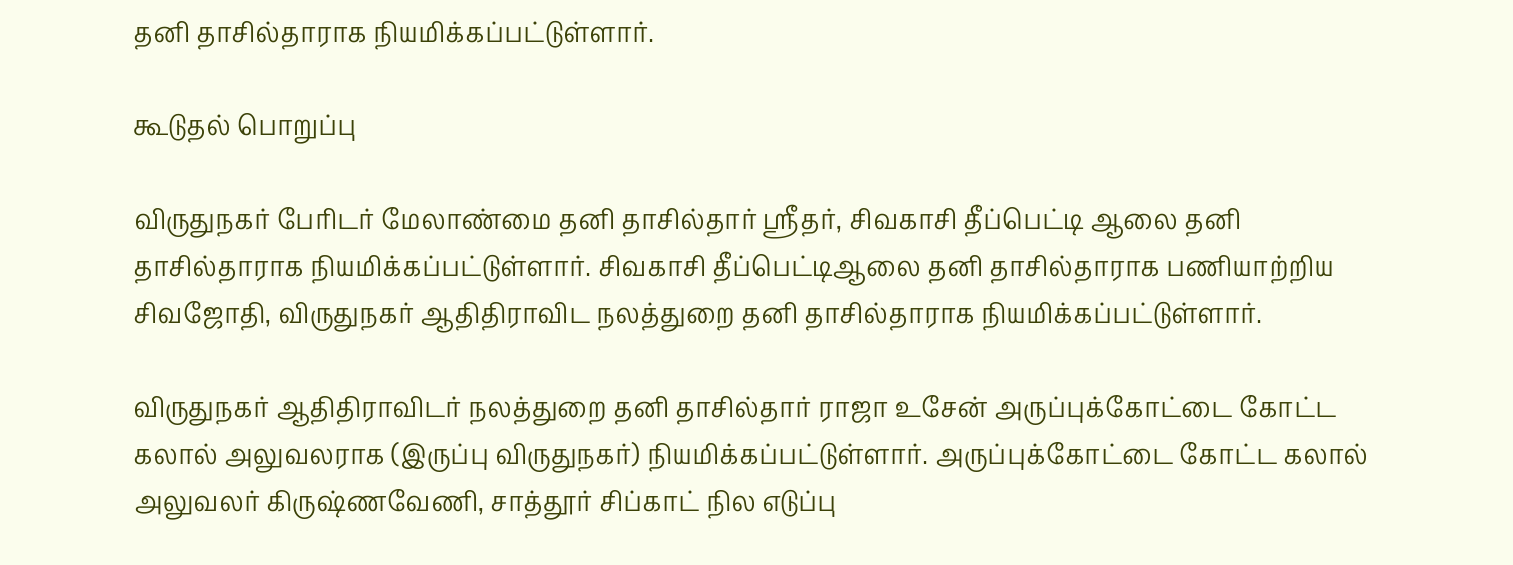தனி தாசில்தாராக நியமிக்கப்பட்டுள்ளார்.

கூடுதல் பொறுப்பு

விருதுநகர் பேரிடர் மேலாண்மை தனி தாசில்தார் ஸ்ரீதர், சிவகாசி தீப்பெட்டி ஆலை தனி தாசில்தாராக நியமிக்கப்பட்டுள்ளார். சிவகாசி தீப்பெட்டிஆலை தனி தாசில்தாராக பணியாற்றிய சிவஜோதி, விருதுநகர் ஆதிதிராவிட நலத்துறை தனி தாசில்தாராக நியமிக்கப்பட்டுள்ளார்.

விருதுநகர் ஆதிதிராவிடர் நலத்துறை தனி தாசில்தார் ராஜா உசேன் அருப்புக்கோட்டை கோட்ட கலால் அலுவலராக (இருப்பு விருதுநகர்) நியமிக்கப்பட்டுள்ளார். அருப்புக்கோட்டை கோட்ட கலால் அலுவலர் கிருஷ்ணவேணி, சாத்தூர் சிப்காட் நில எடுப்பு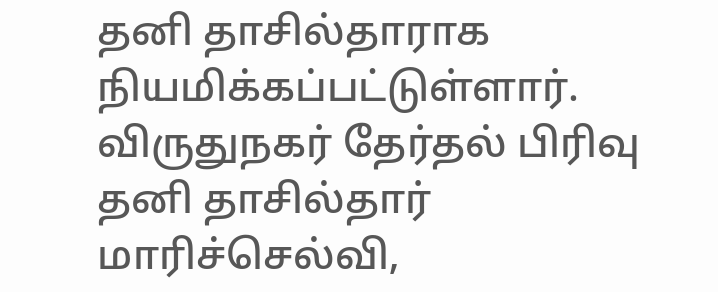தனி தாசில்தாராக நியமிக்கப்பட்டுள்ளார். விருதுநகர் தேர்தல் பிரிவு தனி தாசில்தார் மாரிச்செல்வி,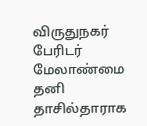விருதுநகர் பேரிடர் மேலாண்மை தனி தாசில்தாராக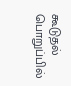கூடுதல் பொறுப்பில்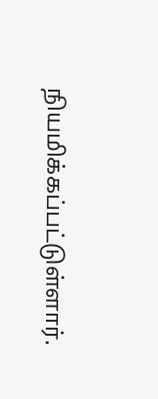நியமிக்கப்பட்டுள்ளார்.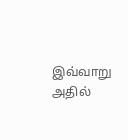இவ்வாறு அதில்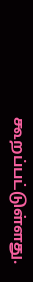கூறப்பட்டுள்ளது.